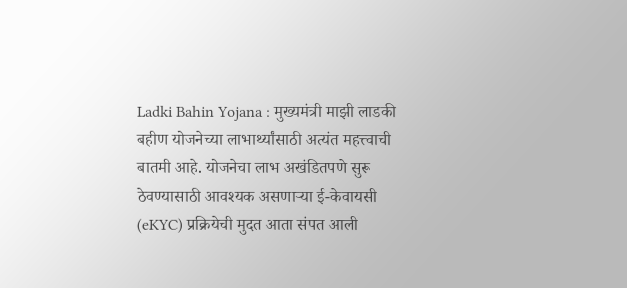Ladki Bahin Yojana : मुख्यमंत्री माझी लाडकी बहीण योजनेच्या लाभार्थ्यांसाठी अत्यंत महत्त्वाची बातमी आहे. योजनेचा लाभ अखंडितपणे सुरू ठेवण्यासाठी आवश्यक असणाऱ्या ई-केवायसी (eKYC) प्रक्रियेची मुदत आता संपत आली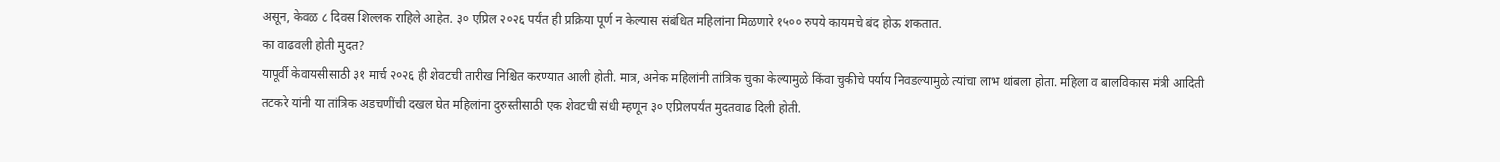असून, केवळ ८ दिवस शिल्लक राहिले आहेत. ३० एप्रिल २०२६ पर्यंत ही प्रक्रिया पूर्ण न केल्यास संबंधित महिलांना मिळणारे १५०० रुपये कायमचे बंद होऊ शकतात.
का वाढवली होती मुदत?
यापूर्वी केवायसीसाठी ३१ मार्च २०२६ ही शेवटची तारीख निश्चित करण्यात आली होती. मात्र, अनेक महिलांनी तांत्रिक चुका केल्यामुळे किंवा चुकीचे पर्याय निवडल्यामुळे त्यांचा लाभ थांबला होता. महिला व बालविकास मंत्री आदिती तटकरे यांनी या तांत्रिक अडचणींची दखल घेत महिलांना दुरुस्तीसाठी एक शेवटची संधी म्हणून ३० एप्रिलपर्यंत मुदतवाढ दिली होती.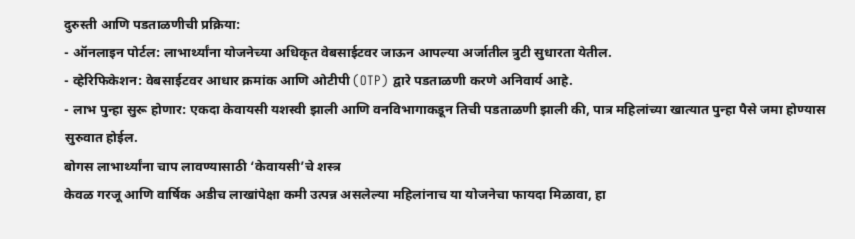दुरुस्ती आणि पडताळणीची प्रक्रिया:
- ऑनलाइन पोर्टल: लाभार्थ्यांना योजनेच्या अधिकृत वेबसाईटवर जाऊन आपल्या अर्जातील त्रुटी सुधारता येतील.
- व्हेरिफिकेशन: वेबसाईटवर आधार क्रमांक आणि ओटीपी (OTP) द्वारे पडताळणी करणे अनिवार्य आहे.
- लाभ पुन्हा सुरू होणार: एकदा केवायसी यशस्वी झाली आणि वनविभागाकडून तिची पडताळणी झाली की, पात्र महिलांच्या खात्यात पुन्हा पैसे जमा होण्यास सुरुवात होईल.
बोगस लाभार्थ्यांना चाप लावण्यासाठी ‘केवायसी’चे शस्त्र
केवळ गरजू आणि वार्षिक अडीच लाखांपेक्षा कमी उत्पन्न असलेल्या महिलांनाच या योजनेचा फायदा मिळावा, हा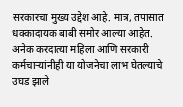सरकारचा मुख्य उद्देश आहे. मात्र, तपासात धक्कादायक बाबी समोर आल्या आहेत. अनेक करदात्या महिला आणि सरकारी कर्मचाऱ्यांनीही या योजनेचा लाभ घेतल्याचे उघड झाले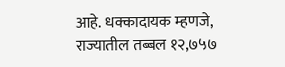आहे. धक्कादायक म्हणजे, राज्यातील तब्बल १२,७५७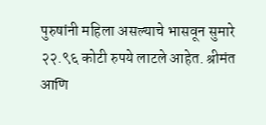पुरुषांनी महिला असल्याचे भासवून सुमारे २२.९६ कोटी रुपये लाटले आहेत. श्रीमंत आणि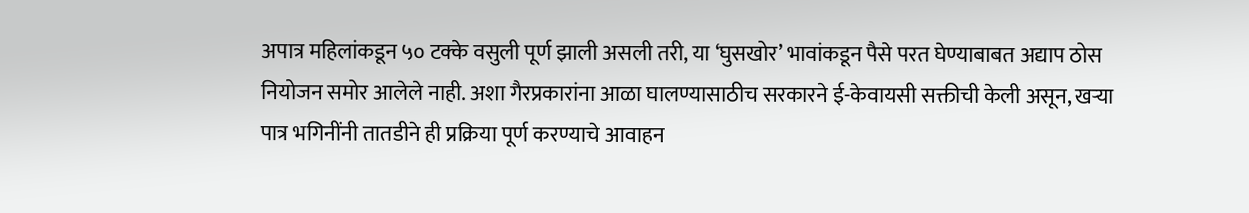अपात्र महिलांकडून ५० टक्के वसुली पूर्ण झाली असली तरी, या ‘घुसखोर’ भावांकडून पैसे परत घेण्याबाबत अद्याप ठोस नियोजन समोर आलेले नाही. अशा गैरप्रकारांना आळा घालण्यासाठीच सरकारने ई-केवायसी सक्तीची केली असून, खऱ्या पात्र भगिनींनी तातडीने ही प्रक्रिया पूर्ण करण्याचे आवाहन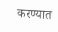करण्यात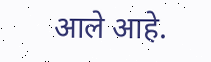आले आहे.